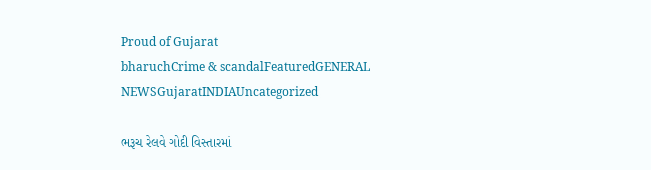Proud of Gujarat
bharuchCrime & scandalFeaturedGENERAL NEWSGujaratINDIAUncategorized

ભરૂચ રેલવે ગોદી વિસ્તારમાં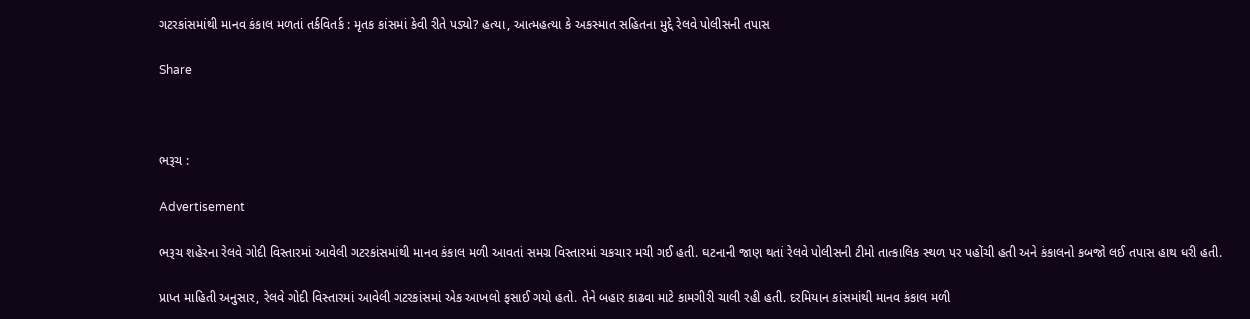ગટરકાંસમાંથી માનવ કંકાલ મળતાં તર્કવિતર્ક : મૃતક કાંસમાં કેવી રીતે પડ્યો? હત્યા, આત્મહત્યા કે અકસ્માત સહિતના મુદ્દે રેલવે પોલીસની તપાસ

Share



ભરૂચ :

Advertisement

ભરૂચ શહેરના રેલવે ગોદી વિસ્તારમાં આવેલી ગટરકાંસમાંથી માનવ કંકાલ મળી આવતાં સમગ્ર વિસ્તારમાં ચકચાર મચી ગઈ હતી. ઘટનાની જાણ થતાં રેલવે પોલીસની ટીમો તાત્કાલિક સ્થળ પર પહોંચી હતી અને કંકાલનો કબજો લઈ તપાસ હાથ ધરી હતી.

પ્રાપ્ત માહિતી અનુસાર, રેલવે ગોદી વિસ્તારમાં આવેલી ગટરકાંસમાં એક આખલો ફસાઈ ગયો હતો. તેને બહાર કાઢવા માટે કામગીરી ચાલી રહી હતી. દરમિયાન કાંસમાંથી માનવ કંકાલ મળી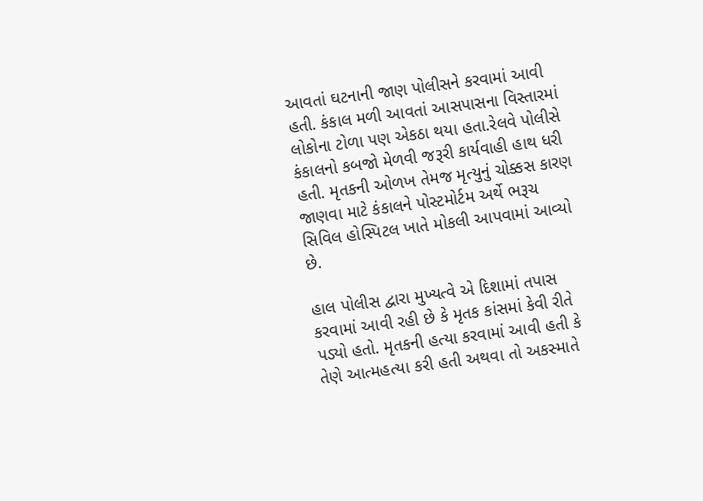આવતાં ઘટનાની જાણ પોલીસને કરવામાં આવી હતી. કંકાલ મળી આવતાં આસપાસના વિસ્તારમાં લોકોના ટોળા પણ એકઠા થયા હતા.રેલવે પોલીસે કંકાલનો કબજો મેળવી જરૂરી કાર્યવાહી હાથ ધરી હતી. મૃતકની ઓળખ તેમજ મૃત્યુનું ચોક્કસ કારણ જાણવા માટે કંકાલને પોસ્ટમોર્ટમ અર્થે ભરૂચ સિવિલ હોસ્પિટલ ખાતે મોકલી આપવામાં આવ્યો છે.

હાલ પોલીસ દ્વારા મુખ્યત્વે એ દિશામાં તપાસ કરવામાં આવી રહી છે કે મૃતક કાંસમાં કેવી રીતે પડ્યો હતો. મૃતકની હત્યા કરવામાં આવી હતી કે તેણે આત્મહત્યા કરી હતી અથવા તો અકસ્માતે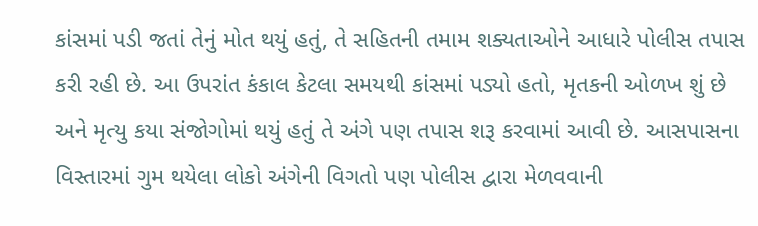કાંસમાં પડી જતાં તેનું મોત થયું હતું, તે સહિતની તમામ શક્યતાઓને આધારે પોલીસ તપાસ કરી રહી છે. આ ઉપરાંત કંકાલ કેટલા સમયથી કાંસમાં પડ્યો હતો, મૃતકની ઓળખ શું છે અને મૃત્યુ કયા સંજોગોમાં થયું હતું તે અંગે પણ તપાસ શરૂ કરવામાં આવી છે. આસપાસના વિસ્તારમાં ગુમ થયેલા લોકો અંગેની વિગતો પણ પોલીસ દ્વારા મેળવવાની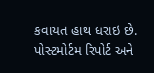કવાયત હાથ ધરાઇ છે. પોસ્ટમોર્ટમ રિપોર્ટ અને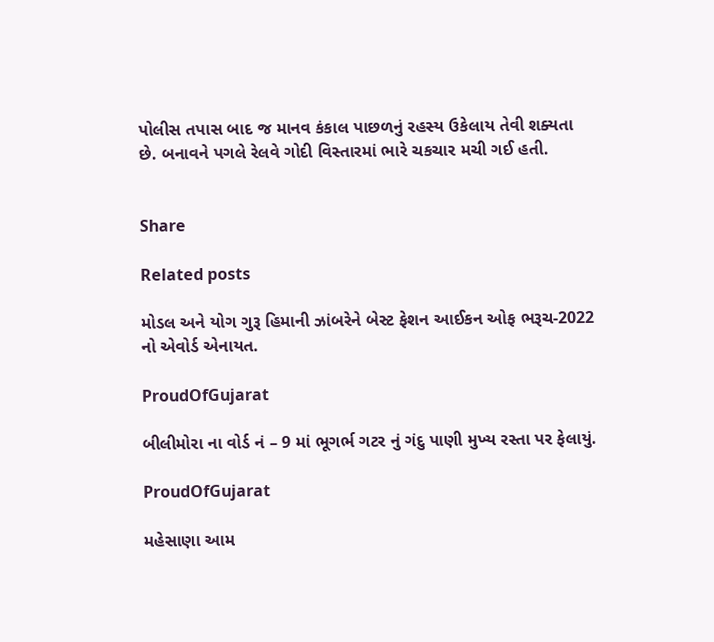પોલીસ તપાસ બાદ જ માનવ કંકાલ પાછળનું રહસ્ય ઉકેલાય તેવી શક્યતા છે. બનાવને પગલે રેલવે ગોદી વિસ્તારમાં ભારે ચકચાર મચી ગઈ હતી.


Share

Related posts

મોડલ અને યોગ ગુરૂ હિમાની ઝાંબરેને બેસ્ટ ફેશન આઈકન ઓફ ભરૂચ-2022 નો એવોર્ડ એનાયત.

ProudOfGujarat

બીલીમોરા ના વોર્ડ નં – 9 માં ભૂગર્ભ ગટર નું ગંદુ પાણી મુખ્ય રસ્તા પર ફેલાયું.

ProudOfGujarat

મહેસાણા આમ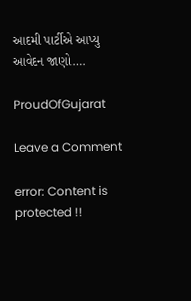આદમી પાર્ટીએ આપ્યુ આવેદન જાણો….

ProudOfGujarat

Leave a Comment

error: Content is protected !!